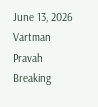June 13, 2026
Vartman Pravah
Breaking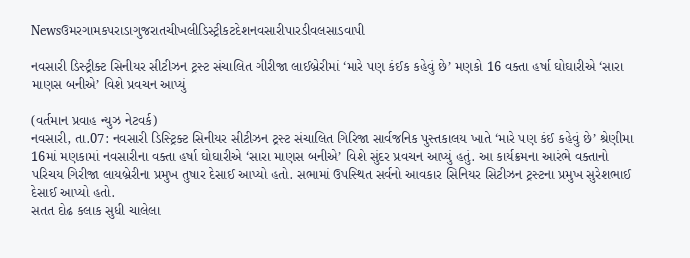Newsઉમરગામકપરાડાગુજરાતચીખલીડિસ્ટ્રીકટદેશનવસારીપારડીવલસાડવાપી

નવસારી ડિસ્‍ટ્રીક્‍ટ સિનીયર સીટીઝન ટ્રસ્‍ટ સંચાલિત ગીરીજા લાઈબ્રેરીમાં ‘મારે પણ કંઈક કહેવું છે’ મણકો 16 વક્‍તા હર્ષા ઘોઘારીએ ‘સારા માણસ બનીએ’ વિશે પ્રવચન આપ્‍યું

(વર્તમાન પ્રવાહ ન્‍યુઝ નેટવર્ક)
નવસારી, તા.07: નવસારી ડિસ્‍ટ્રિક્‍ટ સિનીયર સીટીઝન ટ્રસ્‍ટ સંચાલિત ગિરિજા સાર્વજનિક પુસ્‍તકાલય ખાતે ‘મારે પણ કંઈ કહેવું છે’ શ્રેણીમા 16માં મણકામાં નવસારીના વક્‍તા હર્ષા ઘોઘારીએ ‘સારા માણસ બનીએ’ વિશે સુંદર પ્રવચન આપ્‍યું હતું. આ કાર્યક્રમના આરંભે વક્‍તાનો પરિચય ગિરીજા લાયબ્રેરીના પ્રમુખ તુષાર દેસાઈ આપ્‍યો હતો. સભામાં ઉપસ્‍થિત સર્વનો આવકાર સિનિયર સિટીઝન ટ્રસ્‍ટના પ્રમુખ સુરેશભાઈ દેસાઈ આપ્‍યો હતો.
સતત દોઢ કલાક સુધી ચાલેલા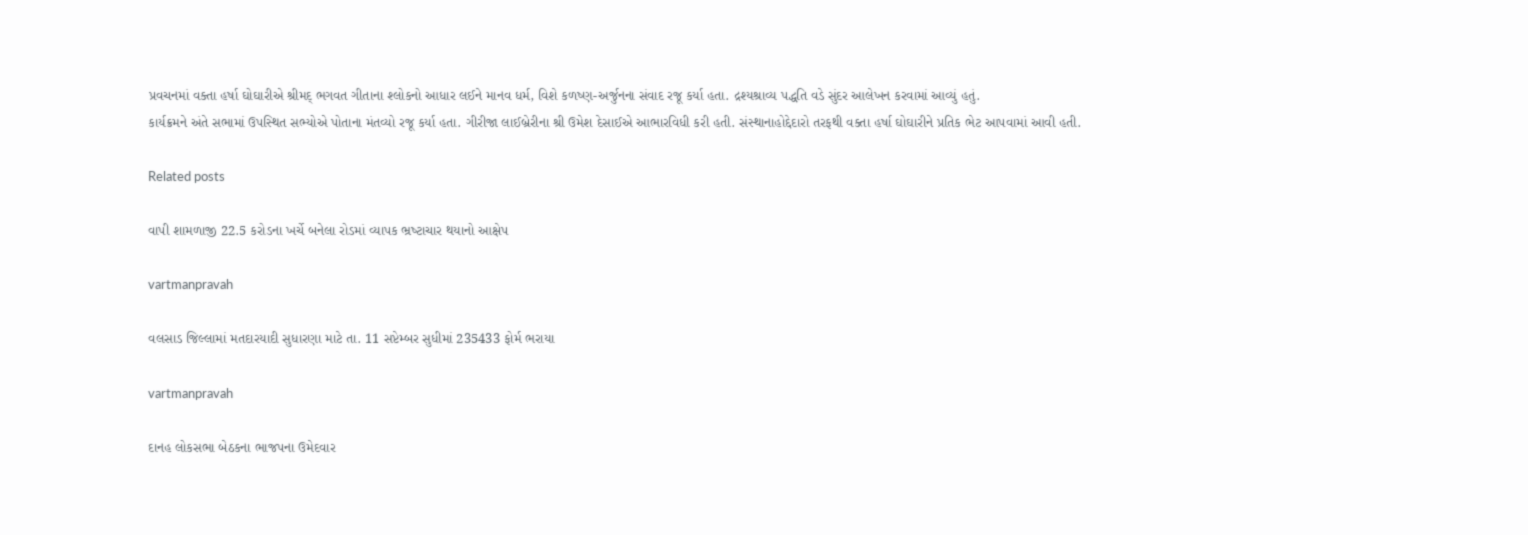પ્રવચનમાં વક્‍તા હર્ષા ઘોઘારીએ શ્રીમદ્‌ ભગવત ગીતાના શ્‍લોકનો આધાર લઈને માનવ ધર્મ, વિશે કળષ્‍ણ-અર્જુનના સંવાદ રજૂ કર્યા હતા. દ્રશ્‍યશ્રાવ્‍ય પદ્ધતિ વડે સુંદર આલેખન કરવામાં આવ્‍યું હતું.
કાર્યક્રમને અંતે સભામાં ઉપસ્‍થિત સભ્‍યોએ પોતાના મંતવ્‍યો રજૂ કર્યા હતા. ગીરીજા લાઈબ્રેરીના શ્રી ઉમેશ દેસાઈએ આભારવિધી કરી હતી. સંસ્‍થાનાહોદ્દેદારો તરફથી વક્‍તા હર્ષા ઘોઘારીને પ્રતિક ભેટ આપવામાં આવી હતી.

Related posts

વાપી શામળાજી 22.5 કરોડના ખર્ચે બનેલા રોડમાં વ્‍યાપક ભ્રષ્‍ટાચાર થયાનો આક્ષેપ

vartmanpravah

વલસાડ જિલ્લામાં મતદારયાદી સુધારણા માટે તા. 11 સપ્ટેમ્બર સુધીમાં 235433 ફોર્મ ભરાયા

vartmanpravah

દાનહ લોકસભા બેઠકના ભાજપના ઉમેદવાર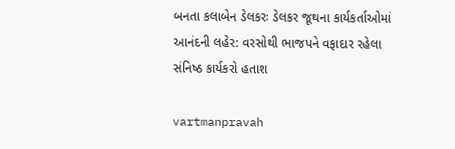બનતા કલાબેન ડેલકરઃ ડેલકર જૂથના કાર્યકર્તાઓમાં આનંદની લહેર: વરસોથી ભાજપને વફાદાર રહેલા સંનિષ્‍ઠ કાર્યકરો હતાશ

vartmanpravah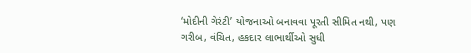‘મોદીની ગેરંટી’ યોજનાઓ બનાવવા પૂરતી સીમિત નથી, પણ ગરીબ, વંચિત, હકદાર લાભાર્થીઓ સુધી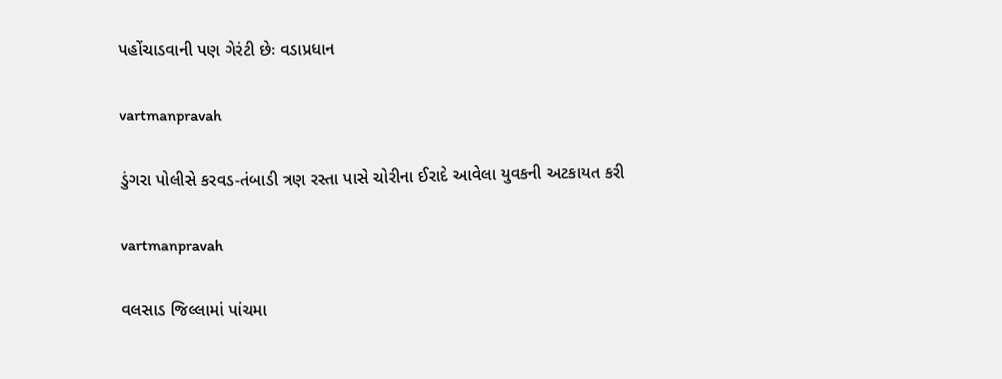પહોંચાડવાની પણ ગેરંટી છેઃ વડાપ્રધાન

vartmanpravah

ડુંગરા પોલીસે કરવડ-તંબાડી ત્રણ રસ્‍તા પાસે ચોરીના ઈરાદે આવેલા યુવકની અટકાયત કરી

vartmanpravah

વલસાડ જિલ્લામાં પાંચમા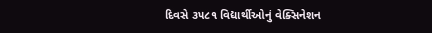દિવસે ૩૫૮૧ વિદ્યાર્થીઓનું વેક્સિનેશન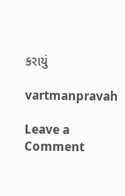કરાયું

vartmanpravah

Leave a Comment